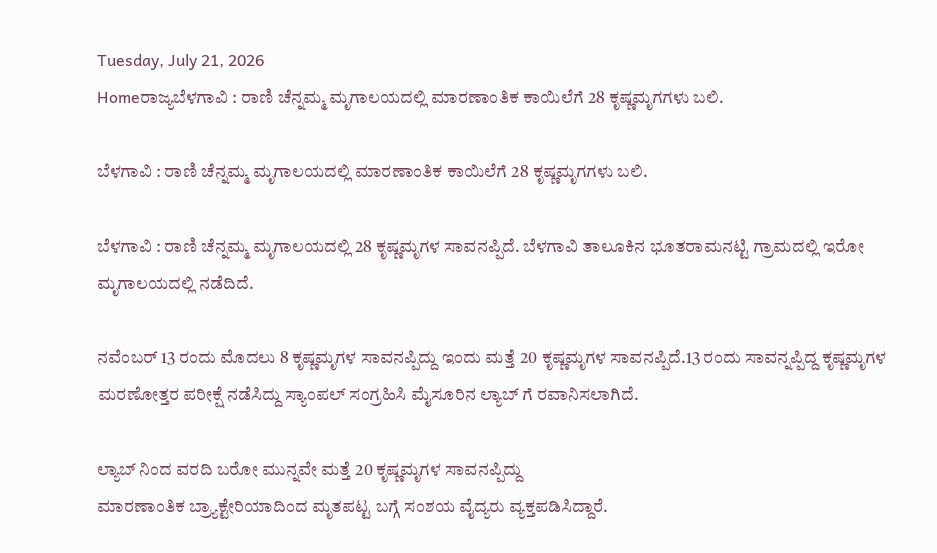Tuesday, July 21, 2026
Homeರಾಜ್ಯಬೆಳಗಾವಿ : ರಾಣಿ ಚೆನ್ನಮ್ಮ ಮೃಗಾಲಯದಲ್ಲಿ ಮಾರಣಾಂತಿಕ ಕಾಯಿಲೆಗೆ 28 ಕೃಷ್ಣಮೃಗಗಳು ಬಲಿ.

ಬೆಳಗಾವಿ : ರಾಣಿ ಚೆನ್ನಮ್ಮ ಮೃಗಾಲಯದಲ್ಲಿ ಮಾರಣಾಂತಿಕ ಕಾಯಿಲೆಗೆ 28 ಕೃಷ್ಣಮೃಗಗಳು ಬಲಿ.

ಬೆಳಗಾವಿ : ರಾಣಿ ಚೆನ್ನಮ್ಮ ಮೃಗಾಲಯದಲ್ಲಿ 28 ಕೃಷ್ಣಮೃಗಳ ಸಾವನಪ್ಪಿದೆ. ಬೆಳಗಾವಿ ತಾಲೂಕಿನ ಭೂತರಾಮನಟ್ಟಿ ಗ್ರಾಮದಲ್ಲಿ ಇರೋ ಮೃಗಾಲಯದಲ್ಲಿ ನಡೆದಿದೆ.

ನವೆಂಬರ್ 13 ರಂದು ಮೊದಲು 8 ಕೃಷ್ಣಮೃಗಳ ಸಾವನಪ್ಪಿದ್ದು ಇಂದು ಮತ್ತೆ 20 ಕೃಷ್ಣಮೃಗಳ ಸಾವನಪ್ಪಿದೆ.13 ರಂದು ಸಾವನ್ನಪ್ಪಿದ್ದ ಕೃಷ್ಣಮೃಗಳ ಮರಣೋತ್ತರ ಪರೀಕ್ಷೆ ನಡೆಸಿದ್ದು ಸ್ಯಾಂಪಲ್ ಸಂಗ್ರಹಿಸಿ ಮೈಸೂರಿನ ಲ್ಯಾಬ್ ಗೆ ರವಾನಿಸಲಾಗಿದೆ.

ಲ್ಯಾಬ್ ನಿಂದ ವರದಿ ಬರೋ ಮುನ್ನವೇ ಮತ್ತೆ 20 ಕೃಷ್ಣಮೃಗಳ ಸಾವನಪ್ಪಿದ್ದು
ಮಾರಣಾಂತಿಕ ಬ್ರ್ಯಾಕ್ಟೇರಿಯಾದಿಂದ ಮೃತಪಟ್ಟ ಬಗ್ಗೆ ಸಂಶಯ ವೈದ್ಯರು ವ್ಯಕ್ತಪಡಿಸಿದ್ದಾರೆ.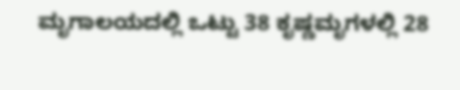ಮೃಗಾಲಯದಲ್ಲಿ ‌ಒಟ್ಟು 38 ಕೃಷ್ಣಮೃಗಳಲ್ಲಿ 28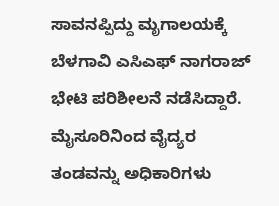ಸಾವನಪ್ಪಿದ್ದು ಮೃಗಾಲಯಕ್ಕೆ ಬೆಳಗಾವಿ ಎಸಿಎಫ್ ನಾಗರಾಜ್ ಭೇಟಿ ಪರಿಶೀಲನೆ ನಡೆಸಿದ್ದಾರೆ. ಮೈಸೂರಿನಿಂದ ವೈದ್ಯರ ತಂಡವನ್ನು ಅಧಿಕಾರಿಗಳು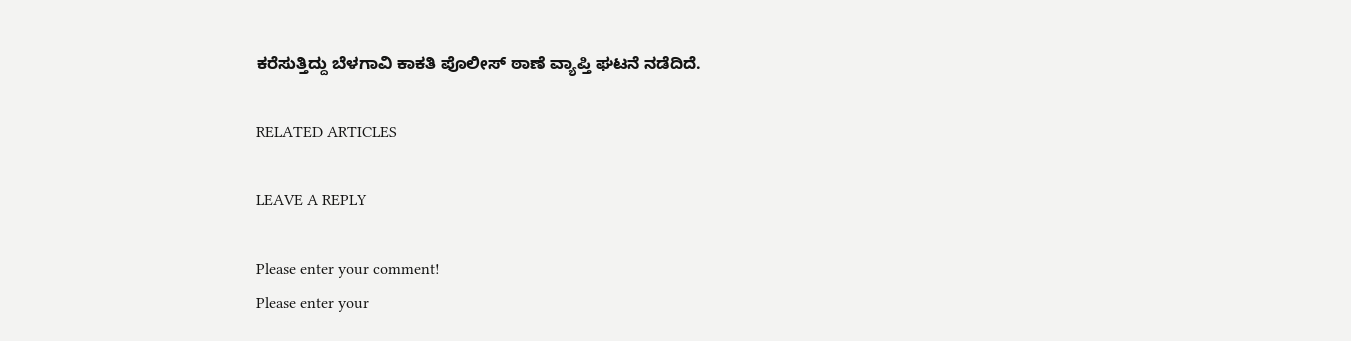ಕರೆಸುತ್ತಿದ್ದು ಬೆಳಗಾವಿ ಕಾಕತಿ ಪೊಲೀಸ್ ಠಾಣೆ ವ್ಯಾಪ್ತಿ ಘಟನೆ ನಡೆದಿದೆ.

RELATED ARTICLES

LEAVE A REPLY

Please enter your comment!
Please enter your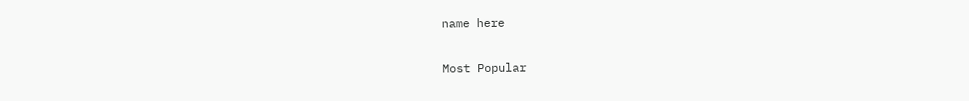name here

Most Popular